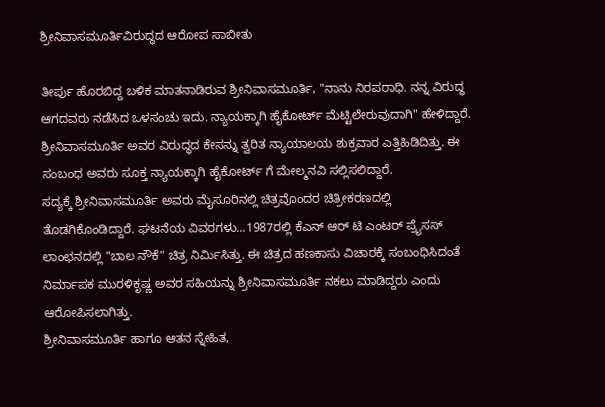ಶ್ರೀನಿವಾಸಮೂರ್ತಿವಿರುದ್ಧದ ಆರೋಪ ಸಾಬೀತು

ತೀರ್ಪು ಹೊರಬಿದ್ದ ಬಳಿಕ ಮಾತನಾಡಿರುವ ಶ್ರೀನಿವಾಸಮೂರ್ತಿ, "ನಾನು ನಿರಪರಾಧಿ. ನನ್ನ ವಿರುದ್ಧ ಆಗದವರು ನಡೆಸಿದ ಒಳಸಂಚು ಇದು. ನ್ಯಾಯಕ್ಕಾಗಿ ಹೈಕೋರ್ಟ್ ಮೆಟ್ಟಿಲೇರುವುದಾಗಿ" ಹೇಳಿದ್ದಾರೆ. ಶ್ರೀನಿವಾಸಮೂರ್ತಿ ಅವರ ವಿರುದ್ಧದ ಕೇಸನ್ನು ತ್ವರಿತ ನ್ಯಾಯಾಲಯ ಶುಕ್ರವಾರ ಎತ್ತಿಹಿಡಿದಿತ್ತು. ಈ ಸಂಬಂಧ ಅವರು ಸೂಕ್ತ ನ್ಯಾಯಕ್ಕಾಗಿ ಹೈಕೋರ್ಟ್ ಗೆ ಮೇಲ್ಮನವಿ ಸಲ್ಲಿಸಲಿದ್ದಾರೆ.
ಸದ್ಯಕ್ಕೆ ಶ್ರೀನಿವಾಸಮೂರ್ತಿ ಅವರು ಮೈಸೂರಿನಲ್ಲಿ ಚಿತ್ರವೊಂದರ ಚಿತ್ರೀಕರಣದಲ್ಲಿ ತೊಡಗಿಕೊಂಡಿದ್ದಾರೆ. ಘಟನೆಯ ವಿವರಗಳು...1987ರಲ್ಲಿ ಕೆಎನ್ ಆರ್ ಟಿ ಎಂಟರ್ ಪ್ರೈಸಸ್ ಲಾಂಛನದಲ್ಲಿ "ಬಾಲ ನೌಕೆ" ಚಿತ್ರ ನಿರ್ಮಿಸಿತ್ತು. ಈ ಚಿತ್ರದ ಹಣಕಾಸು ವಿಚಾರಕ್ಕೆ ಸಂಬಂಧಿಸಿದಂತೆ ನಿರ್ಮಾಪಕ ಮುರಳಿಕೃಷ್ಣ ಅವರ ಸಹಿಯನ್ನು ಶ್ರೀನಿವಾಸಮೂರ್ತಿ ನಕಲು ಮಾಡಿದ್ದರು ಎಂದು ಆರೋಪಿಸಲಾಗಿತ್ತು.
ಶ್ರೀನಿವಾಸಮೂರ್ತಿ ಹಾಗೂ ಆತನ ಸ್ನೇಹಿತ,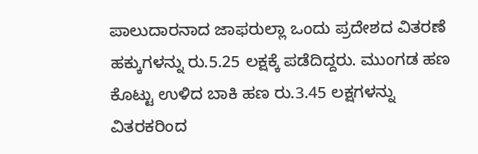ಪಾಲುದಾರನಾದ ಜಾಫರುಲ್ಲಾ ಒಂದು ಪ್ರದೇಶದ ವಿತರಣೆ ಹಕ್ಕುಗಳನ್ನು ರು.5.25 ಲಕ್ಷಕ್ಕೆ ಪಡೆದಿದ್ದರು. ಮುಂಗಡ ಹಣ ಕೊಟ್ಟು ಉಳಿದ ಬಾಕಿ ಹಣ ರು.3.45 ಲಕ್ಷಗಳನ್ನು ವಿತರಕರಿಂದ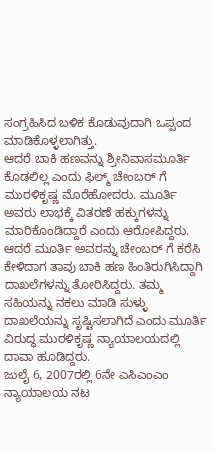ಸಂಗ್ರಹಿಸಿದ ಬಳಿಕ ಕೊಡುವುದಾಗಿ ಒಪ್ಪಂದ ಮಾಡಿಕೊಳ್ಳಲಾಗಿತ್ತು.
ಆದರೆ ಬಾಕಿ ಹಣವನ್ನು ಶ್ರೀನಿವಾಸಮೂರ್ತಿ ಕೊಡಲಿಲ್ಲ ಎಂದು ಫಿಲ್ಮ್ ಚೇಂಬರ್ ಗೆ ಮುರಳಿಕೃಷ್ಣ ಮೊರೆಹೋದರು. ಮೂರ್ತಿ ಅವರು ಲಾಭಕ್ಕೆ ವಿತರಣೆ ಹಕ್ಕುಗಳನ್ನು ಮಾರಿಕೊಂಡಿದ್ದಾರೆ ಎಂದು ಆರೋಪಿದ್ದರು. ಆದರೆ ಮೂರ್ತಿ ಅವರನ್ನು ಚೇಂಬರ್ ಗೆ ಕರೆಸಿ ಕೇಳಿದಾಗ ತಾವು ಬಾಕಿ ಹಣ ಹಿಂತಿರುಗಿಸಿದ್ದಾಗಿ ದಾಖಲೆಗಳನ್ನು ತೋರಿಸಿದ್ದರು. ತಮ್ಮ ಸಹಿಯನ್ನು ನಕಲು ಮಾಡಿ ಸುಳ್ಳು ದಾಖಲೆಯನ್ನು ಸೃಷ್ಟಿಸಲಾಗಿದೆ ಎಂದು ಮೂರ್ತಿ ವಿರುದ್ಧ ಮುರಳಿಕೃಷ್ಣ ನ್ಯಾಯಾಲಯದಲ್ಲಿ ದಾವಾ ಹೂಡಿದ್ದರು.
ಜುಲೈ 6, 2007ರಲ್ಲಿ 6ನೇ ಎಸಿಎಂಎಂ ನ್ಯಾಯಾಲಯ ನಟ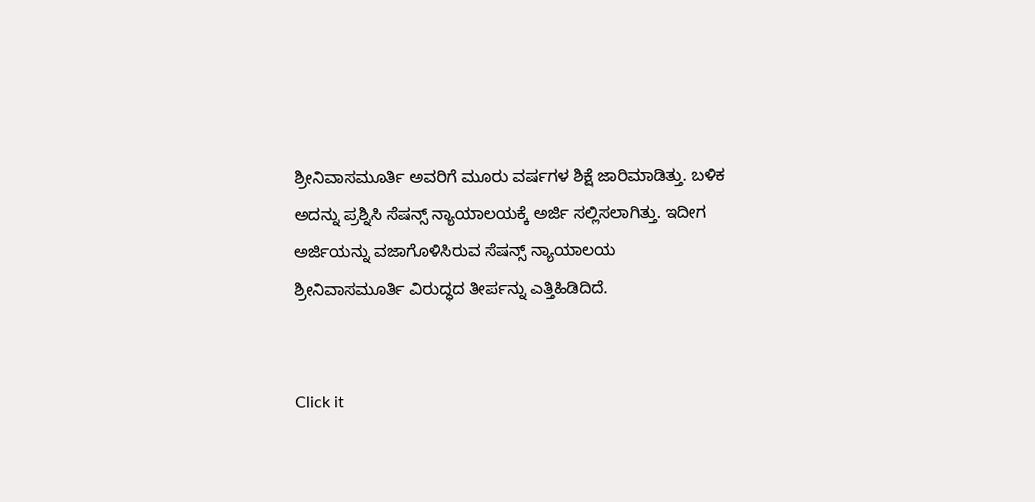ಶ್ರೀನಿವಾಸಮೂರ್ತಿ ಅವರಿಗೆ ಮೂರು ವರ್ಷಗಳ ಶಿಕ್ಷೆ ಜಾರಿಮಾಡಿತ್ತು. ಬಳಿಕ ಅದನ್ನು ಪ್ರಶ್ನಿಸಿ ಸೆಷನ್ಸ್ ನ್ಯಾಯಾಲಯಕ್ಕೆ ಅರ್ಜಿ ಸಲ್ಲಿಸಲಾಗಿತ್ತು. ಇದೀಗ ಅರ್ಜಿಯನ್ನು ವಜಾಗೊಳಿಸಿರುವ ಸೆಷನ್ಸ್ ನ್ಯಾಯಾಲಯ ಶ್ರೀನಿವಾಸಮೂರ್ತಿ ವಿರುದ್ಧದ ತೀರ್ಪನ್ನು ಎತ್ತಿಹಿಡಿದಿದೆ.


Click it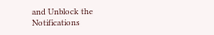and Unblock the Notifications